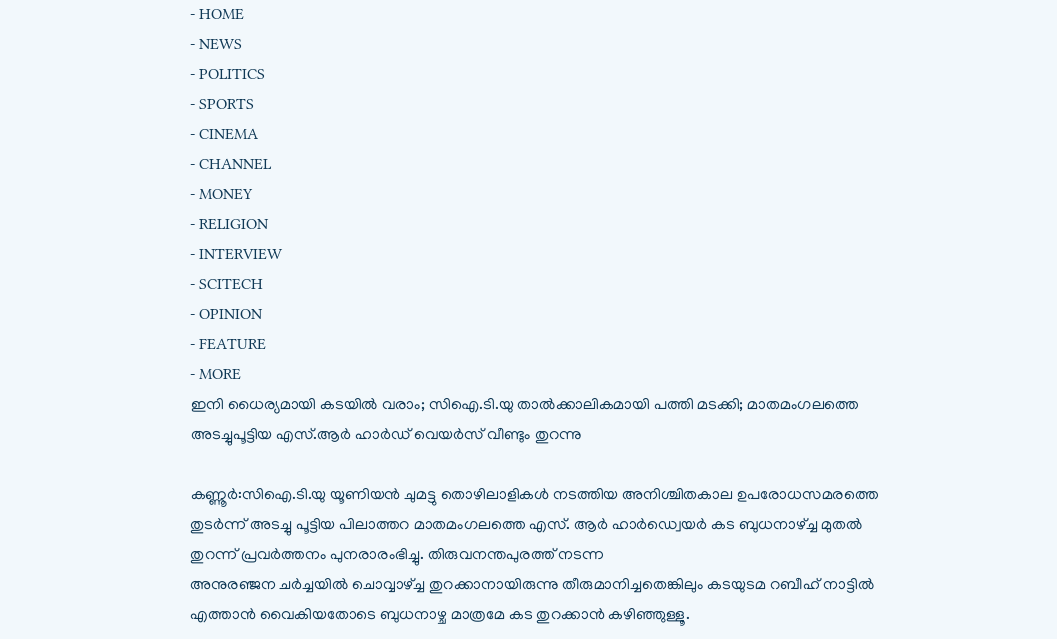- HOME
- NEWS
- POLITICS
- SPORTS
- CINEMA
- CHANNEL
- MONEY
- RELIGION
- INTERVIEW
- SCITECH
- OPINION
- FEATURE
- MORE
ഇനി ധൈര്യമായി കടയിൽ വരാം; സിഐ.ടി.യു താൽക്കാലികമായി പത്തി മടക്കി; മാതമംഗലത്തെ അടച്ചുപൂട്ടിയ എസ്.ആർ ഹാർഡ് വെയർസ് വീണ്ടും തുറന്നു

കണ്ണൂർ:സിഐ.ടി.യു യൂണിയൻ ചുമട്ടു തൊഴിലാളികൾ നടത്തിയ അനിശ്ചിതകാല ഉപരോധസമരത്തെ തുടർന്ന് അടച്ചു പൂട്ടിയ പിലാത്തറ മാതമംഗലത്തെ എസ്. ആർ ഹാർഡ്വെയർ കട ബുധനാഴ്ച്ച മുതൽ തുറന്ന് പ്രവർത്തനം പുനരാരംഭിച്ചു. തിരുവനന്തപുരത്ത് നടന്ന
അനുരഞ്ജന ചർച്ചയിൽ ചൊവ്വാഴ്ച്ച തുറക്കാനായിരുന്നു തീരുമാനിച്ചതെങ്കിലും കടയുടമ റബീഹ് നാട്ടിൽ എത്താൻ വൈകിയതോടെ ബുധനാഴ്ച മാത്രമേ കട തുറക്കാൻ കഴിഞ്ഞുള്ളൂ.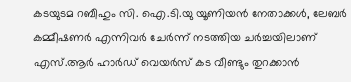കടയുടമ റബീഹും സി. ഐ.ടി.യു യൂണിയൻ നേതാക്കൾ, ലേബർ കമ്മീഷണർ എന്നിവർ ചേർന്ന് നടത്തിയ ചർച്ചയിലാണ് എസ്.ആർ ഹാർഡ് വെയർസ് കട വീണ്ടും തുറക്കാൻ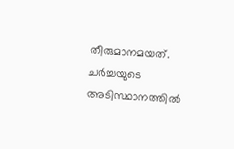തീരുമാനമയത്. ചർച്ചയുടെ അടിസ്ഥാനത്തിൽ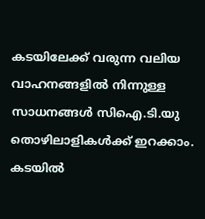കടയിലേക്ക് വരുന്ന വലിയ വാഹനങ്ങളിൽ നിന്നുള്ള സാധനങ്ങൾ സിഐ.ടി.യു തൊഴിലാളികൾക്ക് ഇറക്കാം. കടയിൽ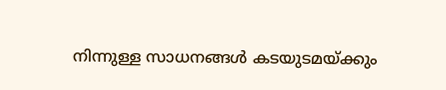നിന്നുള്ള സാധനങ്ങൾ കടയുടമയ്ക്കും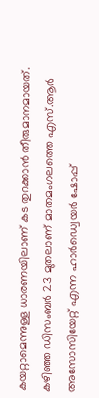കയറ്റാമെന്നുള്ള ധാരണയിലാണ് കട തുറക്കാൻ തീരുമാനമായത്.
കഴിഞ്ഞ ഡിസംബർ 23 മുതലാണ് മാതമംഗലത്തെ എസ്.ആർ അസോസിയേറ്റ് എന്ന ഹാർഡ്വെയർ ഷോപ്പ്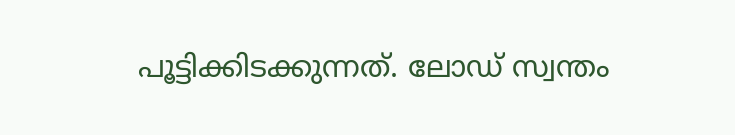പൂട്ടിക്കിടക്കുന്നത്. ലോഡ് സ്വന്തം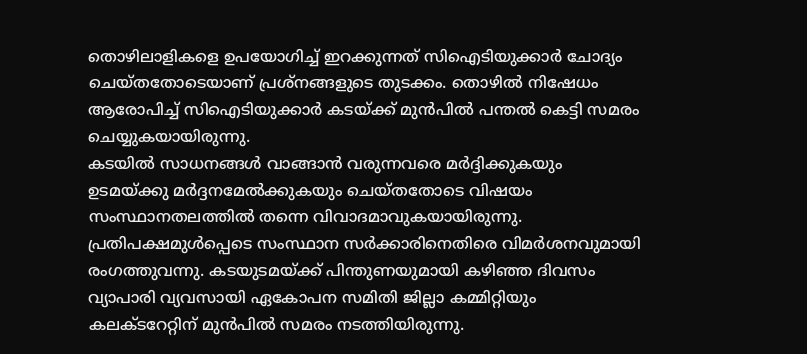തൊഴിലാളികളെ ഉപയോഗിച്ച് ഇറക്കുന്നത് സിഐടിയുക്കാർ ചോദ്യം ചെയ്തതോടെയാണ് പ്രശ്നങ്ങളുടെ തുടക്കം. തൊഴിൽ നിഷേധം ആരോപിച്ച് സിഐടിയുക്കാർ കടയ്ക്ക് മുൻപിൽ പന്തൽ കെട്ടി സമരം ചെയ്യുകയായിരുന്നു.
കടയിൽ സാധനങ്ങൾ വാങ്ങാൻ വരുന്നവരെ മർദ്ദിക്കുകയും ഉടമയ്ക്കു മർദ്ദനമേൽക്കുകയും ചെയ്തതോടെ വിഷയം സംസ്ഥാനതലത്തിൽ തന്നെ വിവാദമാവുകയായിരുന്നു. പ്രതിപക്ഷമുൾപ്പെടെ സംസ്ഥാന സർക്കാരിനെതിരെ വിമർശനവുമായി രംഗത്തുവന്നു. കടയുടമയ്ക്ക് പിന്തുണയുമായി കഴിഞ്ഞ ദിവസം വ്യാപാരി വ്യവസായി ഏകോപന സമിതി ജില്ലാ കമ്മിറ്റിയും കലക്ടറേറ്റിന് മുൻപിൽ സമരം നടത്തിയിരുന്നു.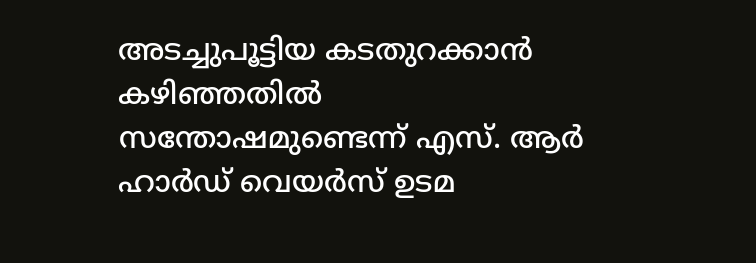അടച്ചുപൂട്ടിയ കടതുറക്കാൻ കഴിഞ്ഞതിൽ സന്തോഷമുണ്ടെന്ന് എസ്. ആർ ഹാർഡ് വെയർസ് ഉടമ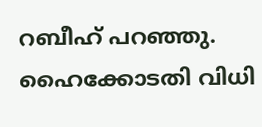റബീഹ് പറഞ്ഞു.
ഹൈക്കോടതി വിധി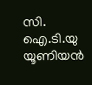സി. ഐ.ടി.യു യൂണിയൻ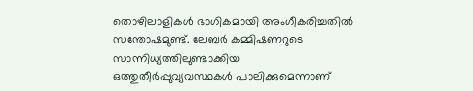തൊഴിലാളികൾ ഭാഗികമായി അംഗീകരിച്ചതിൽ സന്തോഷമുണ്ട്. ലേബർ കമ്മിഷണറുടെ സാന്നിധ്യത്തിലുണ്ടാക്കിയ ഒത്തുതീർപ്പുവ്യവസ്ഥകൾ പാലിക്കുമെന്നാണ്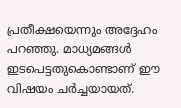പ്രതീക്ഷയെന്നും അദ്ദേഹം പറഞ്ഞു. മാധ്യമങ്ങൾ ഇടപെട്ടതുകൊണ്ടാണ് ഈ വിഷയം ചർച്ചയായത്.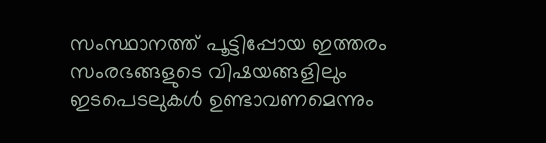സംസ്ഥാനത്ത് പൂട്ടിപ്പോയ ഇത്തരം സംരഭങ്ങളുടെ വിഷയങ്ങളിലും ഇടപെടലുകൾ ഉണ്ടാവണമെന്നും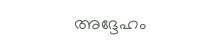അദ്ദേഹം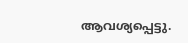ആവശ്യപ്പെട്ടു.